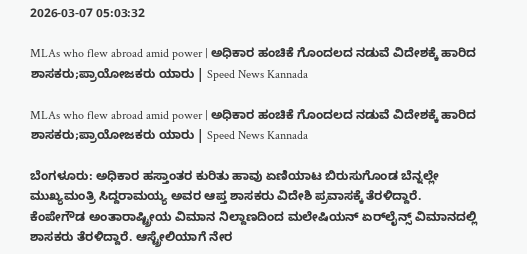2026-03-07 05:03:32

MLAs who flew abroad amid power | ಅಧಿಕಾರ ಹಂಚಿಕೆ ಗೊಂದಲದ ನಡುವೆ ವಿದೇಶಕ್ಕೆ ಹಾರಿದ ಶಾಸಕರು;ಪ್ರಾಯೋಜಕರು ಯಾರು | Speed News Kannada

MLAs who flew abroad amid power | ಅಧಿಕಾರ ಹಂಚಿಕೆ ಗೊಂದಲದ ನಡುವೆ ವಿದೇಶಕ್ಕೆ ಹಾರಿದ ಶಾಸಕರು;ಪ್ರಾಯೋಜಕರು ಯಾರು | Speed News Kannada

ಬೆಂಗಳೂರು: ಅಧಿಕಾರ ಹಸ್ತಾಂತರ ಕುರಿತು ಹಾವು ಏಣಿಯಾಟ ಬಿರುಸುಗೊಂಡ ಬೆನ್ನಲ್ಲೇ ಮುಖ್ಯಮಂತ್ರಿ ಸಿದ್ದರಾಮಯ್ಯ ಅವರ ಆಪ್ತ ಶಾಸಕರು ವಿದೇಶಿ ಪ್ರವಾಸಕ್ಕೆ ತೆರಳಿದ್ದಾರೆ.
ಕೆಂಪೇಗೌಡ ಅಂತಾರಾಷ್ಟ್ರೀಯ ವಿಮಾನ ನಿಲ್ದಾಣದಿಂದ ಮಲೇಷಿಯನ್ ಏರ್‌ಲೈನ್ಸ್‌ ವಿಮಾನದಲ್ಲಿ ಶಾಸಕರು ತೆರಳಿದ್ದಾರೆ. ಆಸ್ಟ್ರೇಲಿಯಾಗೆ ನೇರ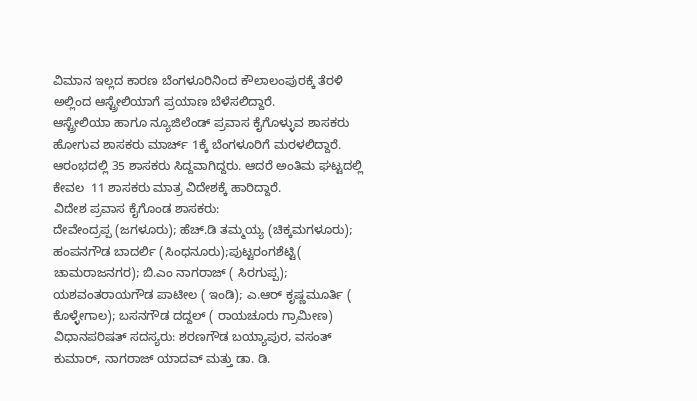ವಿಮಾನ ಇಲ್ಲದ ಕಾರಣ ಬೆಂಗಳೂರಿನಿಂದ ಕೌಲಾಲಂಪುರಕ್ಕೆ ತೆರಳಿ ಅಲ್ಲಿಂದ ಆಸ್ಟ್ರೇಲಿಯಾಗೆ ಪ್ರಯಾಣ ಬೆಳೆಸಲಿದ್ದಾರೆ.
ಆಸ್ಟ್ರೇಲಿಯಾ ಹಾಗೂ ನ್ಯೂಜಿಲೆಂಡ್ ಪ್ರವಾಸ ಕೈಗೊಳ್ಳುವ ಶಾಸಕರು ಹೋಗುವ ಶಾಸಕರು ಮಾರ್ಚ್ 1ಕ್ಕೆ ಬೆಂಗಳೂರಿಗೆ ಮರಳಲಿದ್ದಾರೆ. ಆರಂಭದಲ್ಲಿ 35 ಶಾಸಕರು ಸಿದ್ದವಾಗಿದ್ದರು. ಆದರೆ ಅಂತಿಮ ಘಟ್ಟದಲ್ಲಿ ಕೇವಲ  11 ಶಾಸಕರು ಮಾತ್ರ ವಿದೇಶಕ್ಕೆ ಹಾರಿದ್ದಾರೆ.
ವಿದೇಶ ಪ್ರವಾಸ ಕೈಗೊಂಡ ಶಾಸಕರು:
ದೇವೇಂದ್ರಪ್ಪ (ಜಗಳೂರು); ಹೆಚ್.ಡಿ ತಮ್ಮಯ್ಯ (ಚಿಕ್ಕಮಗಳೂರು); ಹಂಪನಗೌಡ ಬಾದರ್ಲಿ (ಸಿಂಧನೂರು);ಪುಟ್ಟರಂಗಶೆಟ್ಟಿ( ಚಾಮರಾಜನಗರ); ಬಿ.ಎಂ ನಾಗರಾಜ್ ( ಸಿರಗುಪ್ಪ); ಯಶವಂತರಾಯಗೌಡ ಪಾಟೀಲ ( ಇಂಡಿ); ಎ.ಆರ್ ಕೃಷ್ಣಮೂರ್ತಿ ( ಕೊಳ್ಳೇಗಾಲ); ಬಸನಗೌಡ ದದ್ದಲ್ ( ರಾಯಚೂರು ಗ್ರಾಮೀಣ)
ವಿಧಾನಪರಿಷತ್‌ ಸದಸ್ಯರು: ಶರಣಗೌಡ ಬಯ್ಯಾಪುರ, ವಸಂತ್ ಕುಮಾರ್‌, ನಾಗರಾಜ್ ಯಾದವ್ ಮತ್ತು ಡಾ. ಡಿ.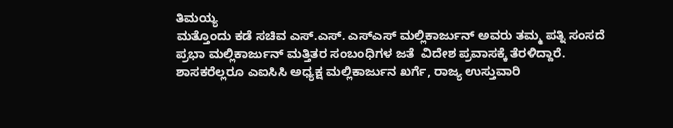ತಿಮಯ್ಯ
ಮತ್ತೊಂದು ಕಡೆ ಸಚಿವ ಎಸ್.ಎಸ್. ಎಸ್ಎಸ್ ಮಲ್ಲಿಕಾರ್ಜುನ್ ಅವರು ತಮ್ಮ ಪತ್ನಿ ಸಂಸದೆ ಪ್ರಭಾ ಮಲ್ಲಿಕಾರ್ಜುನ್‌ ಮತ್ತಿತರ ಸಂಬಂಧಿಗಳ ಜತೆ  ವಿದೇಶ ಪ್ರವಾಸಕ್ಕೆ ತೆರಳಿದ್ದಾರೆ.
ಶಾಸಕರೆಲ್ಲರೂ ಎಐಸಿಸಿ ಅಧ್ಯಕ್ಷ ಮಲ್ಲಿಕಾರ್ಜುನ ಖರ್ಗೆ, ರಾಜ್ಯ ಉಸ್ತುವಾರಿ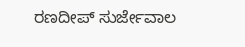ರಣದೀಪ್ ಸುರ್ಜೇವಾಲ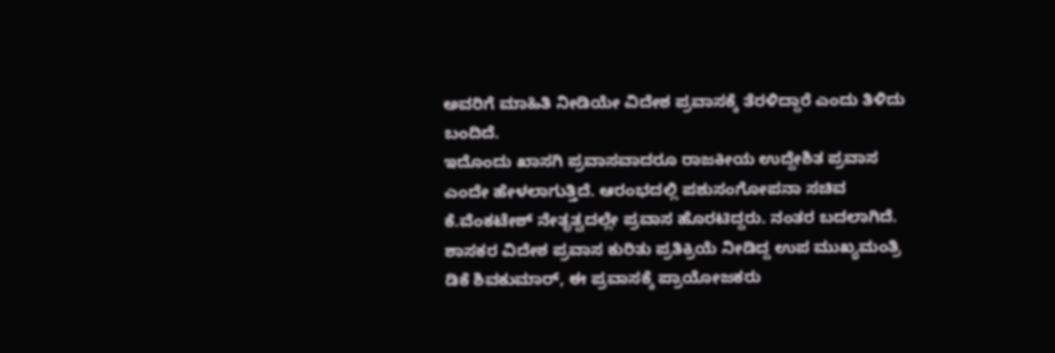ಅವರಿಗೆ ಮಾಹಿತಿ ನೀಡಿಯೇ ವಿದೇಶ ಪ್ರವಾಸಕ್ಕೆ ತೆರಳಿದ್ದಾರೆ ಎಂದು ತಿಳಿದು ಬಂದಿದೆ.
ಇದೊಂದು ಖಾಸಗಿ ಪ್ರವಾಸವಾದರೂ ರಾಜಕೀಯ ಉದ್ದೇಶಿತ ಪ್ರವಾಸ ಎಂದೇ ಹೇಳಲಾಗುತ್ತಿದೆ. ಆರಂಭದಲ್ಲಿ ಪಶುಸಂಗೋಪನಾ ಸಚಿವ ಕೆ.ವೆಂಕಟೇಶ್ ನೇತೃತ್ವದಲ್ಲೇ ಪ್ರವಾಸ ಹೊರಟಿದ್ದರು. ನಂತರ ಬದಲಾಗಿದೆ.
ಶಾಸಕರ ವಿದೇಶ ಪ್ರವಾಸ ಕುರಿತು ಪ್ರತಿಕ್ರಿಯೆ ನೀಡಿದ್ದ ಉಪ ಮುಖ್ಯಮಂತ್ರಿ ಡಿಕೆ ಶಿವಕುಮಾರ್, ಈ ಪ್ರವಾಸಕ್ಕೆ ಪ್ರಾಯೋಜಕರು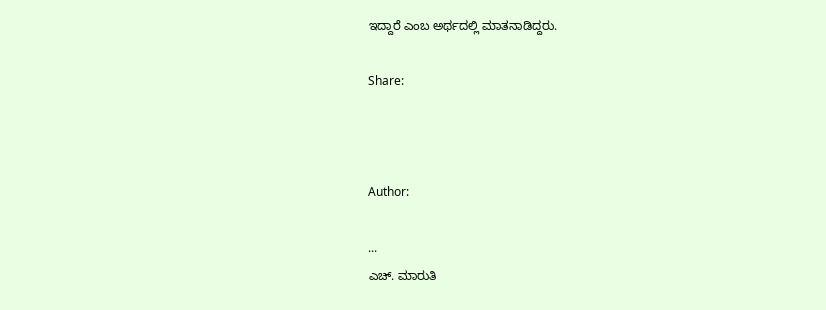ಇದ್ದಾರೆ ಎಂಬ ಅರ್ಥದಲ್ಲಿ ಮಾತನಾಡಿದ್ದರು.

Share:



Author:

...
ಎಚ್‌. ಮಾರುತಿ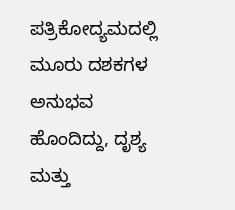ಪತ್ರಿಕೋದ್ಯಮದಲ್ಲಿ ಮೂರು ದಶಕಗಳ ಅನುಭವ ಹೊಂದಿದ್ದು, ದೃಶ್ಯ ಮತ್ತು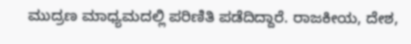ಮುದ್ರಣ ಮಾಧ್ಯಮದಲ್ಲಿ ಪರಿಣಿತಿ ಪಡೆದಿದ್ದಾರೆ. ರಾಜಕೀಯ, ದೇಶ,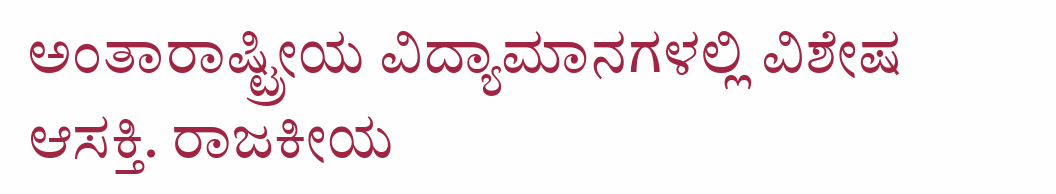ಅಂತಾರಾಷ್ಟ್ರೀಯ ವಿದ್ಯಾಮಾನಗಳಲ್ಲಿ ವಿಶೇಷ ಆಸಕ್ತಿ. ರಾಜಕೀಯ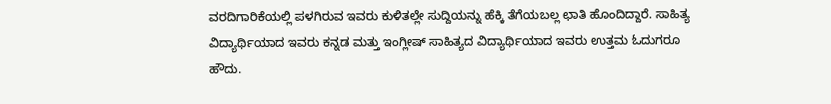ವರದಿಗಾರಿಕೆಯಲ್ಲಿ ಪಳಗಿರುವ ಇವರು ಕುಳಿತಲ್ಲೇ ಸುದ್ದಿಯನ್ನು ಹೆಕ್ಕಿ ತೆಗೆಯಬಲ್ಲ ಛಾತಿ ಹೊಂದಿದ್ದಾರೆ. ಸಾಹಿತ್ಯ ವಿದ್ಯಾರ್ಥಿಯಾದ ಇವರು ಕನ್ನಡ ಮತ್ತು ಇಂಗ್ಲೀಷ್‌ ಸಾಹಿತ್ಯದ ವಿದ್ಯಾರ್ಥಿಯಾದ ಇವರು ಉತ್ತಮ ಓದುಗರೂ ಹೌದು.